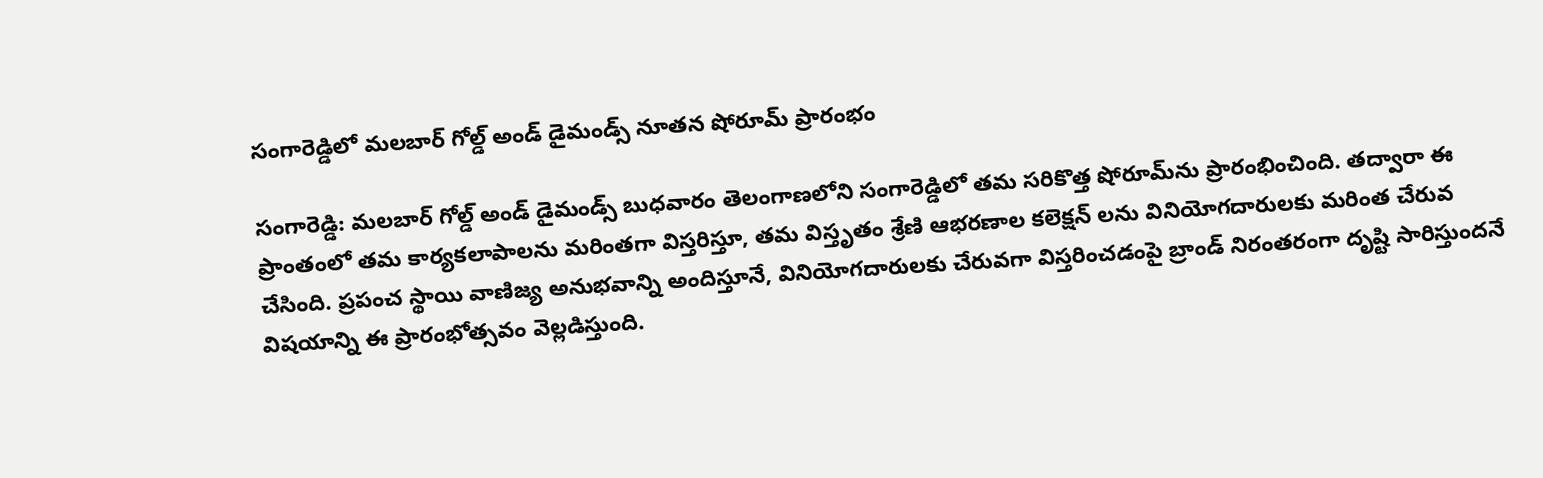సంగారెడ్డిలో మలబార్ గోల్డ్ అండ్ డైమండ్స్ నూతన షోరూమ్ ప్రారంభం

సంగారెడ్డి: మలబార్ గోల్డ్ అండ్ డైమండ్స్ బుధవారం తెలంగాణలోని సంగారెడ్డిలో తమ సరికొత్త షోరూమ్‌ను ప్రారంభించింది. తద్వారా ఈ ప్రాంతంలో తమ కార్యకలాపాలను మరింతగా విస్తరిస్తూ, తమ విస్తృతం శ్రేణి ఆభరణాల కలెక్షన్ లను వినియోగదారులకు మరింత చేరువ చేసింది. ప్రపంచ స్థాయి వాణిజ్య అనుభవాన్ని అందిస్తూనే, వినియోగదారులకు చేరువగా విస్తరించడంపై బ్రాండ్ నిరంతరంగా దృష్టి సారిస్తుందనే విషయాన్ని ఈ ప్రారంభోత్సవం వెల్లడిస్తుంది.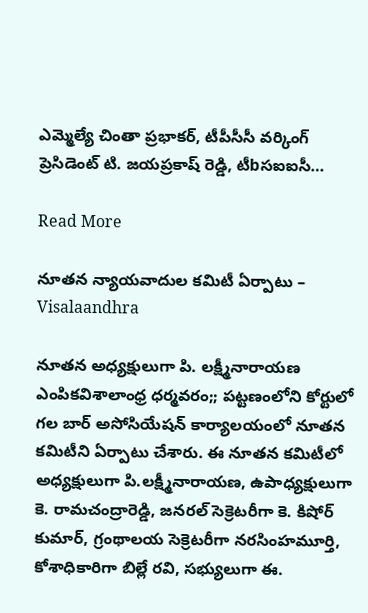ఎమ్మెల్యే చింతా ప్రభాకర్, టీపీసీసీ వర్కింగ్‌ ప్రెసిడెంట్ టి. జయప్రకాష్ రెడ్డి, టీbసఐఐసీ…

Read More

నూతన న్యాయవాదుల కమిటీ ఏర్పాటు – Visalaandhra

నూతన అధ్యక్షులుగా పి. లక్ష్మీనారాయణ ఎంపికవిశాలాంధ్ర ధర్మవరం;; పట్టణంలోని కోర్టులో గల బార్ అసోసియేషన్ కార్యాలయంలో నూతన కమిటీని ఏర్పాటు చేశారు. ఈ నూతన కమిటీలో అధ్యక్షులుగా పి.లక్ష్మీనారాయణ, ఉపాధ్యక్షులుగా కె. రామచంద్రారెడ్డి, జనరల్ సెక్రెటరీగా కె. కిషోర్ కుమార్, గ్రంథాలయ సెక్రెటరీగా నరసింహమూర్తి, కోశాధికారిగా బిల్లే రవి, సభ్యులుగా ఈ.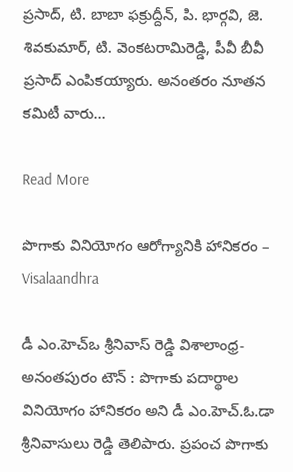ప్రసాద్, టి. బాబా ఫక్రుద్దీన్, పి. భార్గవి, జె. శివకుమార్, టి. వెంకటరామిరెడ్డి, పీవీ బీవీ ప్రసాద్ ఎంపికయ్యారు. అనంతరం నూతన కమిటీ వారు…

Read More

పొగాకు వినియోగం ఆరోగ్యానికి హానికరం – Visalaandhra

డీ ఎం.హెచ్ఒ శ్రీనివాస్ రెడ్డి విశాలాంధ్ర- అనంతపురం టౌన్ : పొగాకు పదార్థాల వినియోగం హానికరం అని డీ ఎం.హెచ్.ఓ.డా శ్రీనివాసులు రెడ్డి తెలిపారు. ప్రపంచ పొగాకు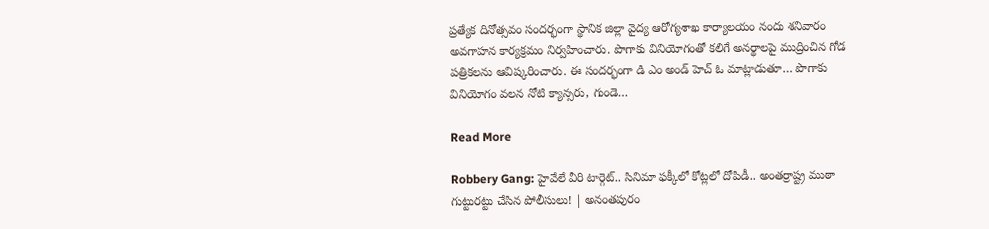ప్రత్యేక దినోత్సవం సందర్భంగా స్థానిక జిల్లా వైద్య ఆరోగ్యశాఖ కార్యాలయం నందు శనివారం అవగాహన కార్యక్రమం నిర్వహించారు. పొగాకు వినియోగంతో కలిగే అనర్థాలపై ముద్రించిన గోడ పత్రికలను ఆవిష్కరించారు. ఈ సందర్భంగా డి ఎం అండ్ హెచ్ ఓ మాట్లాడుతూ… పొగాకు వినియోగం వలన నోటి క్యాన్సరు, గుండె…

Read More

Robbery Gang: హైవేలే వీరి టార్గెట్.. సినిమా ఫక్కీలో కోట్లలో దోపిడీ.. అంతర్రాష్ట్ర ముఠా గుట్టురట్టు చేసిన పోలీసులు! | అనంతపురం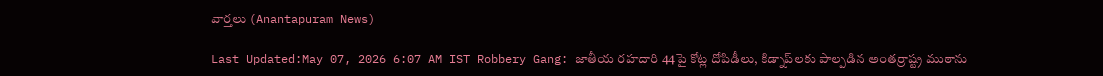వార్తలు (Anantapuram News)

Last Updated:May 07, 2026 6:07 AM IST Robbery Gang: జాతీయ రహదారి 44పై కోట్ల దోపిడీలు, కిడ్నాప్‌లకు పాల్పడిన అంతర్రాష్ట్ర ముఠాను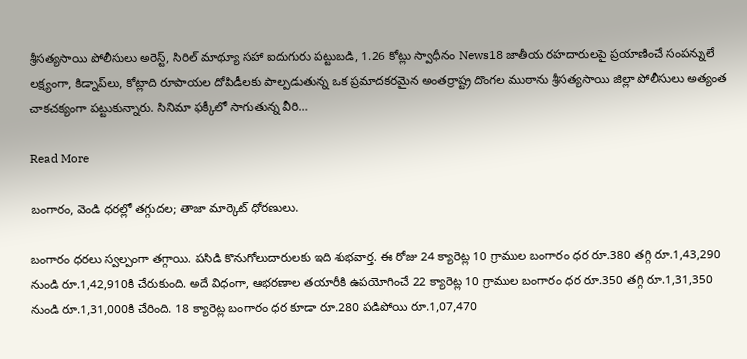శ్రీసత్యసాయి పోలీసులు అరెస్ట్, సిరిల్ మాథ్యూ సహా ఐదుగురు పట్టుబడి, 1.26 కోట్లు స్వాధీనం News18 జాతీయ రహదారులపై ప్రయాణించే సంపన్నులే లక్ష్యంగా, కిడ్నాప్‌లు, కోట్లాది రూపాయల దోపిడీలకు పాల్పడుతున్న ఒక ప్రమాదకరమైన అంతర్రాష్ట్ర దొంగల ముఠాను శ్రీసత్యసాయి జిల్లా పోలీసులు అత్యంత చాకచక్యంగా పట్టుకున్నారు. సినిమా ఫక్కీలో సాగుతున్న వీరి…

Read More

బంగారం, వెండి ధరల్లో తగ్గుదల; తాజా మార్కెట్ ధోరణులు.

బంగారం ధరలు స్వల్పంగా తగ్గాయి. పసిడి కొనుగోలుదారులకు ఇది శుభవార్త. ఈ రోజు 24 క్యారెట్ల 10 గ్రాముల బంగారం ధర రూ.380 తగ్గి రూ.1,43,290 నుండి రూ.1,42,910కి చేరుకుంది. అదే విధంగా, ఆభరణాల తయారీకి ఉపయోగించే 22 క్యారెట్ల 10 గ్రాముల బంగారం ధర రూ.350 తగ్గి రూ.1,31,350 నుండి రూ.1,31,000కి చేరింది. 18 క్యారెట్ల బంగారం ధర కూడా రూ.280 పడిపోయి రూ.1,07,470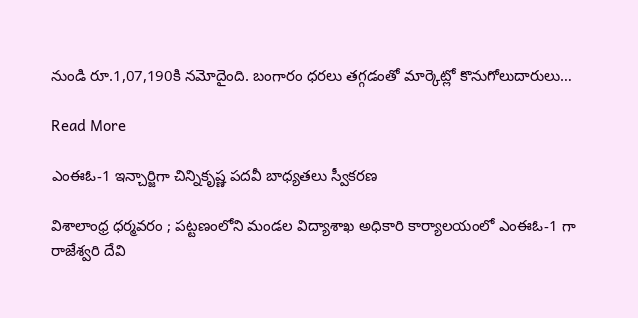నుండి రూ.1,07,190కి నమోదైంది. బంగారం ధరలు తగ్గడంతో మార్కెట్లో కొనుగోలుదారులు…

Read More

ఎంఈఓ-1 ఇన్చార్జిగా చిన్నికృష్ణ పదవీ బాధ్యతలు స్వీకరణ

విశాలాంధ్ర ధర్మవరం ; పట్టణంలోని మండల విద్యాశాఖ అధికారి కార్యాలయంలో ఎంఈఓ-1 గా రాజేశ్వరి దేవి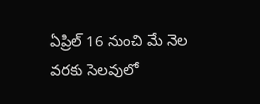ఏప్రిల్ 16 నుంచి మే నెల వరకు సెలవులో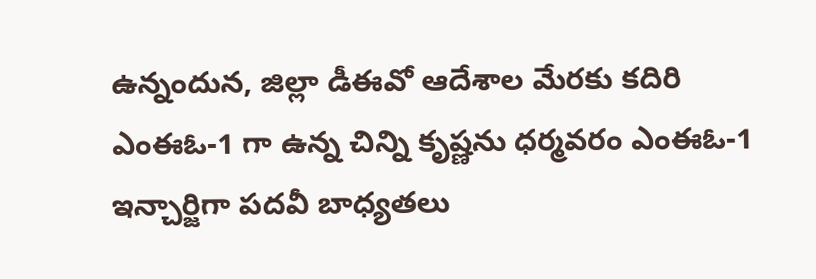ఉన్నందున, జిల్లా డీఈవో ఆదేశాల మేరకు కదిరి ఎంఈఓ-1 గా ఉన్న చిన్ని కృష్ణను ధర్మవరం ఎంఈఓ-1 ఇన్చార్జిగా పదవీ బాధ్యతలు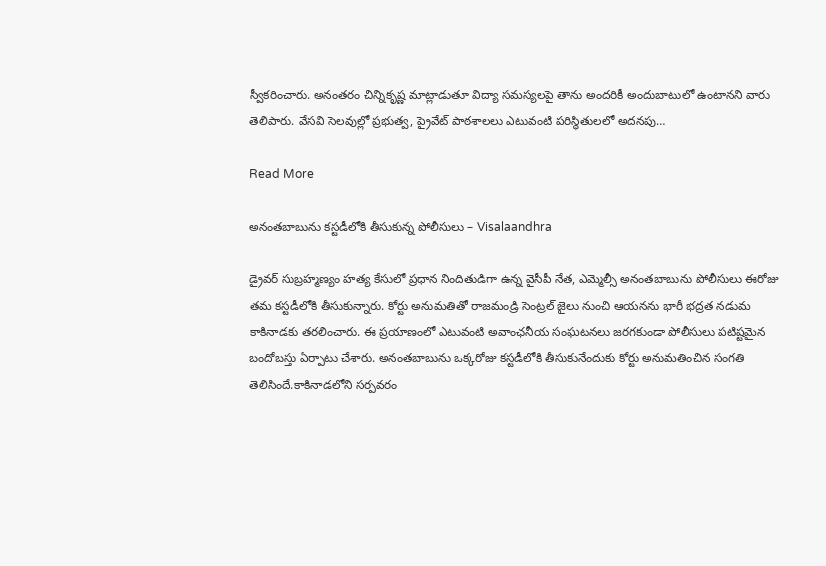స్వీకరించారు. అనంతరం చిన్నికృష్ణ మాట్లాడుతూ విద్యా సమస్యలపై తాను అందరికీ అందుబాటులో ఉంటానని వారు తెలిపారు. వేసవి సెలవుల్లో ప్రభుత్వ, ప్రైవేట్ పాఠశాలలు ఎటువంటి పరిస్థితులలో అదనపు…

Read More

అనంతబాబును కస్టడీలోకి తీసుకున్న పోలీసులు – Visalaandhra

డ్రైవర్ సుబ్రహ్మణ్యం హత్య కేసులో ప్రధాన నిందితుడిగా ఉన్న వైసీపీ నేత, ఎమ్మెల్సీ అనంతబాబును పోలీసులు ఈరోజు తమ కస్టడీలోకి తీసుకున్నారు. కోర్టు అనుమతితో రాజమండ్రి సెంట్రల్ జైలు నుంచి ఆయనను భారీ భద్రత నడుమ కాకినాడకు తరలించారు. ఈ ప్రయాణంలో ఎటువంటి అవాంఛనీయ సంఘటనలు జరగకుండా పోలీసులు పటిష్టమైన బందోబస్తు ఏర్పాటు చేశారు. అనంతబాబును ఒక్కరోజు కస్టడీలోకి తీసుకునేందుకు కోర్టు అనుమతించిన సంగతి తెలిసిందే.కాకినాడలోని సర్పవరం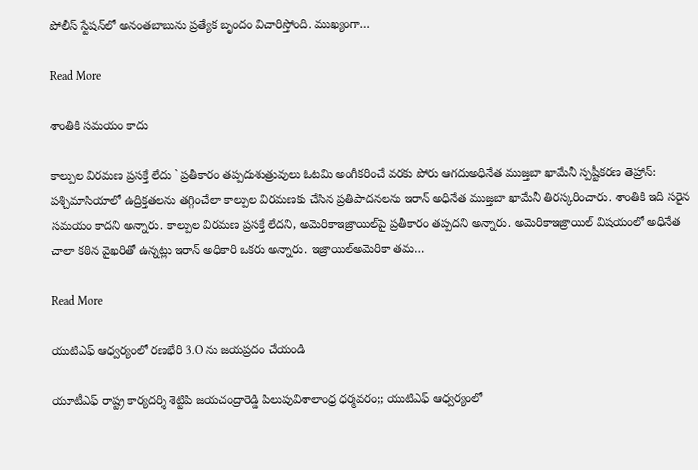పోలీస్ స్టేషన్‌లో అనంతబాబును ప్రత్యేక బృందం విచారిస్తోంది. ముఖ్యంగా…

Read More

శాంతికి సమయం కాదు

కాల్పుల విరమణ ప్రసక్తే లేదు ` ప్రతీకారం తప్పదుశుత్రువులు ఓటమి అంగీకరించే వరకు పోరు ఆగదుఅధినేత ముజ్తబా ఖామేనీ స్పష్టీకరణ తెహ్రాన్: పశ్చిమాసియాలో ఉద్రిక్తతలను తగ్గించేలా కాల్పుల విరమణకు చేసిన ప్రతిపాదనలను ఇరాన్ అధినేత ముజ్తబా ఖామేనీ తిరస్కరించారు. శాంతికి ఇది సరైన సమయం కాదని అన్నారు. కాల్పుల విరమణ ప్రసక్తే లేదని, అమెరికాఇజ్రాయిల్‌పై ప్రతీకారం తప్పదని అన్నారు. అమెరికాఇజ్రాయిల్ విషయంలో అధినేత చాలా కఠిన వైఖరితో ఉన్నట్లు ఇరాన్ అధికారి ఒకరు అన్నారు. ఇజ్రాయిల్అమెరికా తమ…

Read More

యుటిఎఫ్ ఆధ్వర్యంలో రణభేరి 3.O ను జయప్రదం చేయండి

యూటీఎఫ్ రాష్ట్ర కార్యదర్శి శెట్టిపి జయచంద్రారెడ్డి పిలుపువిశాలాంధ్ర ధర్మవరం;; యుటిఎఫ్ ఆధ్వర్యంలో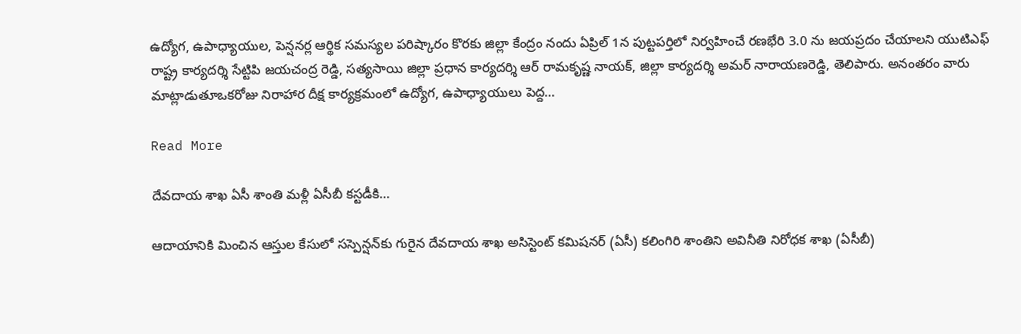ఉద్యోగ, ఉపాధ్యాయుల, పెన్షనర్ల ఆర్థిక సమస్యల పరిష్కారం కొరకు జిల్లా కేంద్రం నందు ఏప్రిల్ 1న పుట్టపర్తిలో నిర్వహించే రణభేరి 3.0 ను జయప్రదం చేయాలని యుటిఎఫ్ రాష్ట్ర కార్యదర్శి సేట్టిపి జయచంద్ర రెడ్డి, సత్యసాయి జిల్లా ప్రధాన కార్యదర్శి ఆర్ రామకృష్ణ నాయక్, జిల్లా కార్యదర్శి అమర్ నారాయణరెడ్డి, తెలిపారు. అనంతరం వారు మాట్లాడుతూఒకరోజు నిరాహార దీక్ష కార్యక్రమంలో ఉద్యోగ, ఉపాధ్యాయులు పెద్ద…

Read More

దేవదాయ శాఖ ఏసీ శాంతి మళ్లీ ఏసీబీ కస్టడీకి…

ఆదాయానికి మించిన ఆస్తుల కేసులో సస్పెన్షన్‌కు గురైన దేవదాయ శాఖ అసిస్టెంట్ కమిషనర్ (ఏసీ) కలింగిరి శాంతిని అవినీతి నిరోధక శాఖ (ఏసీబీ)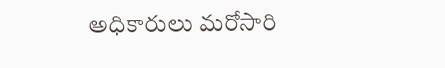అధికారులు మరోసారి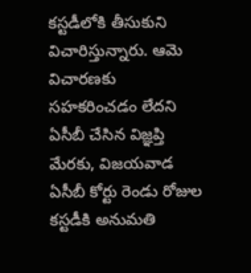కస్టడీలోకి తీసుకుని విచారిస్తున్నారు. ఆమె విచారణకు సహకరించడం లేదని ఏసీబీ చేసిన విజ్ఞప్తి మేరకు, విజయవాడ ఏసీబీ కోర్టు రెండు రోజుల కస్టడీకి అనుమతి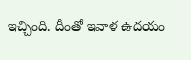ఇచ్చింది. దీంతో ఇవాళ‌ ఉదయం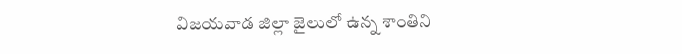విజయవాడ జిల్లా జైలులో ఉన్న శాంతిని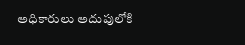అధికారులు అదుపులోకి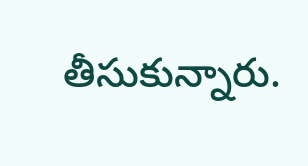తీసుకున్నారు.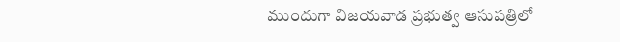ముందుగా విజయవాడ ప్రభుత్వ ఆసుపత్రిలో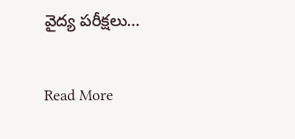వైద్య పరీక్షలు…

Read More